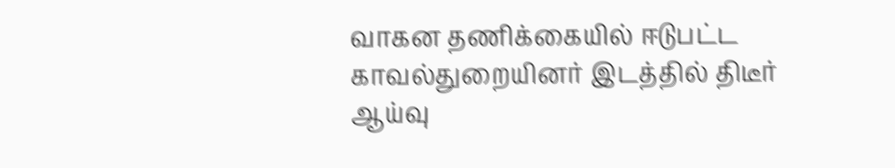வாகன தணிக்கையில் ஈடுபட்ட காவல்துறையினர் இடத்தில் திடீர் ஆய்வு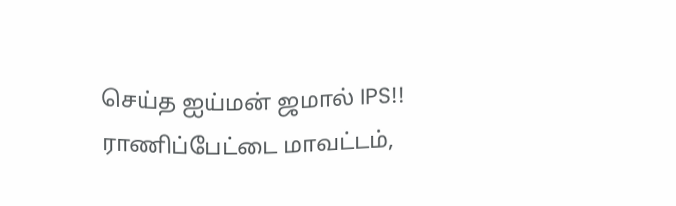செய்த ஐய்மன் ஜமால் IPS!!
ராணிப்பேட்டை மாவட்டம்,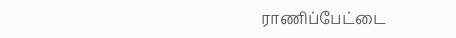ராணிப்பேட்டை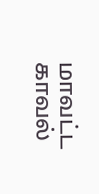மாவட்ட காவல்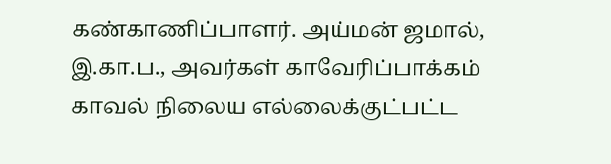கண்காணிப்பாளர். அய்மன் ஜமால், இ.கா.ப., அவர்கள் காவேரிப்பாக்கம் காவல் நிலைய எல்லைக்குட்பட்ட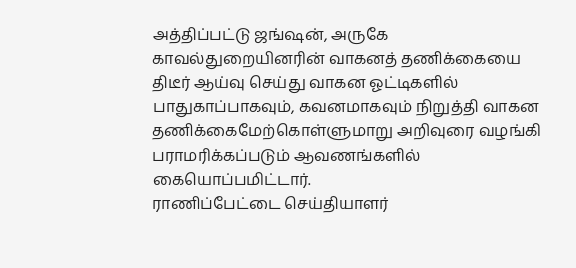அத்திப்பட்டு ஜங்ஷன், அருகே காவல்துறையினரின் வாகனத் தணிக்கையை திடீர் ஆய்வு செய்து வாகன ஓட்டிகளில் பாதுகாப்பாகவும், கவனமாகவும் நிறுத்தி வாகன தணிக்கைமேற்கொள்ளுமாறு அறிவுரை வழங்கி பராமரிக்கப்படும் ஆவணங்களில் கையொப்பமிட்டார்.
ராணிப்பேட்டை செய்தியாளர்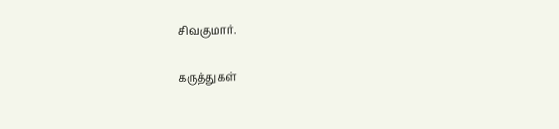சிவகுமார்.

கருத்துகள்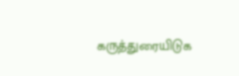கருத்துரையிடுக